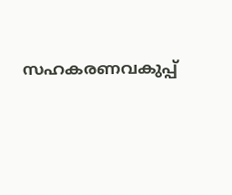സഹകരണവകുപ്പ്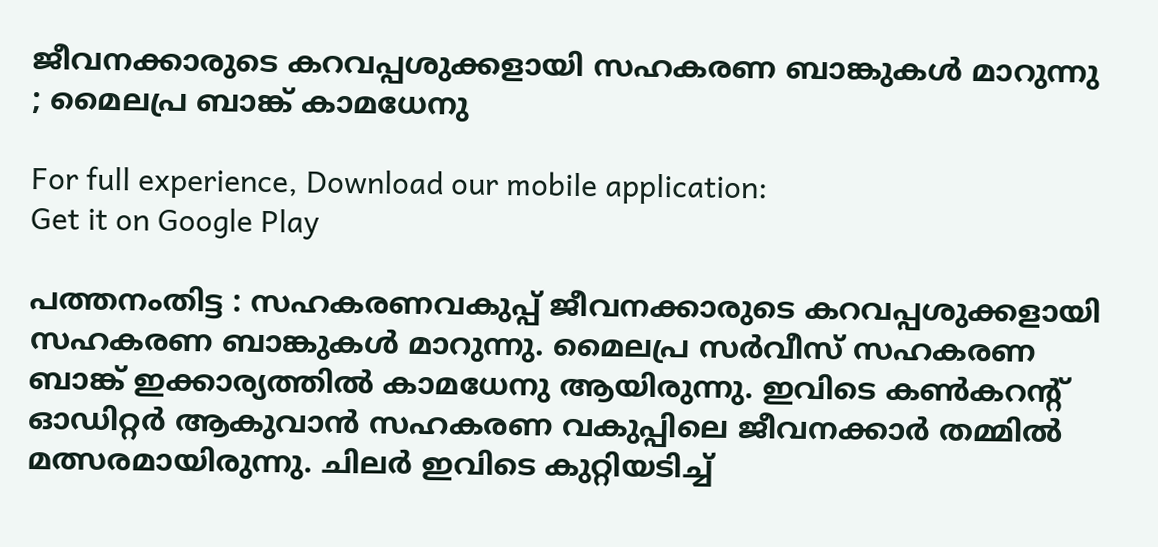ജീവനക്കാരുടെ കറവപ്പശുക്കളായി സഹകരണ ബാങ്കുകള്‍ മാറുന്നു ; മൈലപ്ര ബാങ്ക് കാമധേനു

For full experience, Download our mobile application:
Get it on Google Play

പത്തനംതിട്ട : സഹകരണവകുപ്പ് ജീവനക്കാരുടെ കറവപ്പശുക്കളായി സഹകരണ ബാങ്കുകള്‍ മാറുന്നു. മൈലപ്ര സര്‍വീസ് സഹകരണ ബാങ്ക് ഇക്കാര്യത്തില്‍ കാമധേനു ആയിരുന്നു. ഇവിടെ കണ്‍കറന്റ് ഓഡിറ്റര്‍ ആകുവാന്‍ സഹകരണ വകുപ്പിലെ ജീവനക്കാര്‍ തമ്മില്‍ മത്സരമായിരുന്നു. ചിലര്‍ ഇവിടെ കുറ്റിയടിച്ച്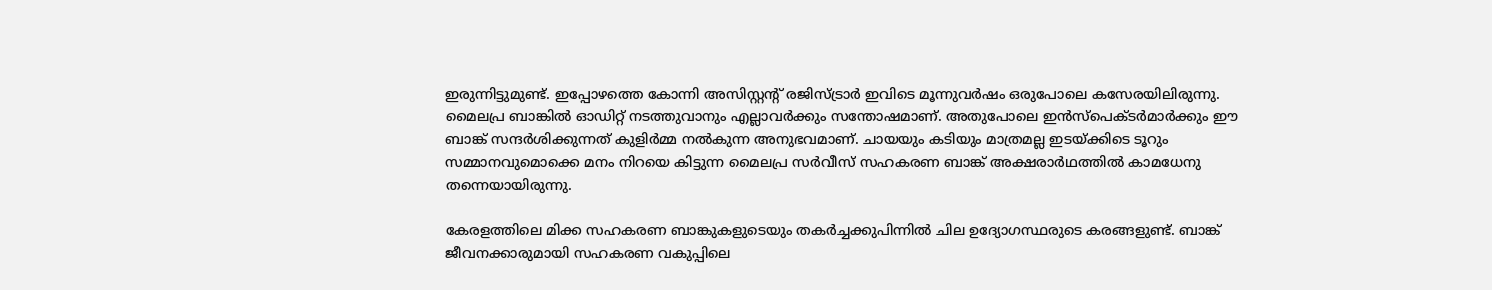ഇരുന്നിട്ടുമുണ്ട്. ഇപ്പോഴത്തെ കോന്നി അസിസ്റ്റന്റ് രജിസ്ട്രാര്‍ ഇവിടെ മൂന്നുവര്‍ഷം ഒരുപോലെ കസേരയിലിരുന്നു. മൈലപ്ര ബാങ്കില്‍ ഓഡിറ്റ് നടത്തുവാനും എല്ലാവര്‍ക്കും സന്തോഷമാണ്. അതുപോലെ ഇന്‍സ്പെക്ടര്‍മാര്‍ക്കും ഈ ബാങ്ക് സന്ദര്‍ശിക്കുന്നത് കുളിര്‍മ്മ നല്‍കുന്ന അനുഭവമാണ്. ചായയും കടിയും മാത്രമല്ല ഇടയ്ക്കിടെ ടൂറും സമ്മാനവുമൊക്കെ മനം നിറയെ കിട്ടുന്ന മൈലപ്ര സര്‍വീസ് സഹകരണ ബാങ്ക് അക്ഷരാര്‍ഥത്തില്‍ കാമധേനു തന്നെയായിരുന്നു.

കേരളത്തിലെ മിക്ക സഹകരണ ബാങ്കുകളുടെയും തകര്‍ച്ചക്കുപിന്നില്‍ ചില ഉദ്യോഗസ്ഥരുടെ കരങ്ങളുണ്ട്‌. ബാങ്ക്  ജീവനക്കാരുമായി സഹകരണ വകുപ്പിലെ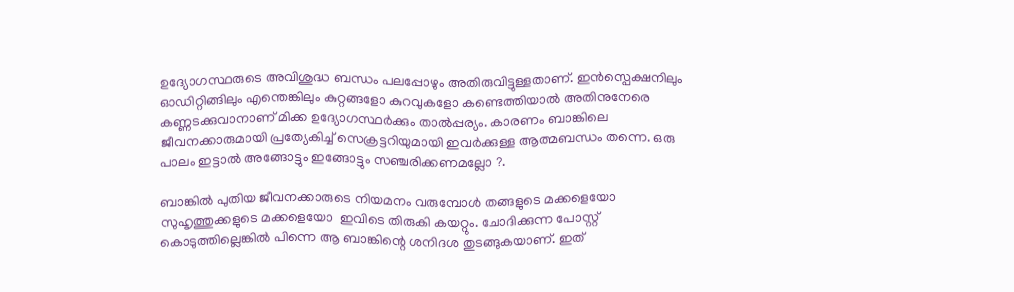ഉദ്യോഗസ്ഥരുടെ അവിശുദ്ധ ബന്ധം പലപ്പോഴും അതിരുവിട്ടുള്ളതാണ്. ഇന്‍സ്പെക്ഷനിലും ഓഡിറ്റിങ്ങിലും എന്തെങ്കിലും കുറ്റങ്ങളോ കുറവുകളോ കണ്ടെത്തിയാല്‍ അതിനുനേരെ കണ്ണടക്കുവാനാണ് മിക്ക ഉദ്യോഗസ്ഥര്‍ക്കും താല്‍പ്പര്യം. കാരണം ബാങ്കിലെ ജീവനക്കാരുമായി പ്രത്യേകിച്ച് സെക്രട്ടറിയുമായി ഇവര്‍ക്കുള്ള ആത്മബന്ധം തന്നെ. ഒരു പാലം ഇട്ടാല്‍ അങ്ങോട്ടും ഇങ്ങോട്ടും സഞ്ചരിക്കണമല്ലോ ?.

ബാങ്കില്‍ പുതിയ ജീവനക്കാരുടെ നിയമനം വരുമ്പോള്‍ തങ്ങളുടെ മക്കളെയോ സുഹൃത്തുക്കളുടെ മക്കളെയോ  ഇവിടെ തിരുകി കയറ്റും. ചോദിക്കുന്ന പോസ്റ്റ്‌ കൊടുത്തില്ലെങ്കില്‍ പിന്നെ ആ ബാങ്കിന്റെ ശനിദശ തുടങ്ങുകയാണ്. ഇത്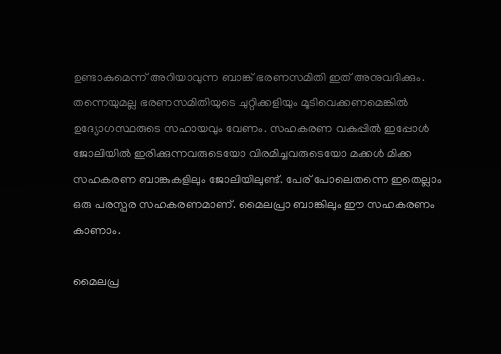ഉണ്ടാകുമെന്ന് അറിയാവുന്ന ബാങ്ക് ഭരണസമിതി ഇത് അനുവദിക്കും. തന്നെയുമല്ല ഭരണസമിതിയുടെ ചുറ്റിക്കളിയും മൂടിവെക്കണമെങ്കില്‍ ഉദ്യോഗസ്ഥരുടെ സഹായവും വേണം. സഹകരണ വകുപ്പില്‍ ഇപ്പോള്‍ ജോലിയില്‍ ഇരിക്കുന്നവരുടെയോ വിരമിച്ചവരുടെയോ മക്കള്‍ മിക്ക സഹകരണ ബാങ്കുകളിലും ജോലിയിലുണ്ട്. പേര് പോലെതന്നെ ഇതെല്ലാം ഒരു പരസ്പര സഹകരണമാണ്. മൈലപ്രാ ബാങ്കിലും ഈ സഹകരണം കാണാം.

മൈലപ്ര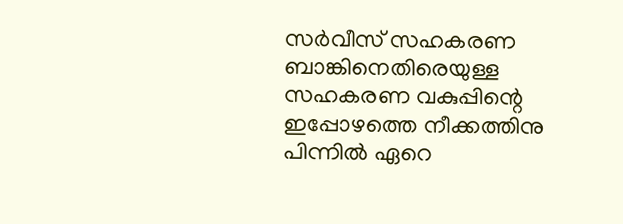സര്‍വീസ് സഹകരണ ബാങ്കിനെതിരെയുള്ള സഹകരണ വകുപ്പിന്റെ ഇപ്പോഴത്തെ നീക്കത്തിനു പിന്നില്‍ ഏറെ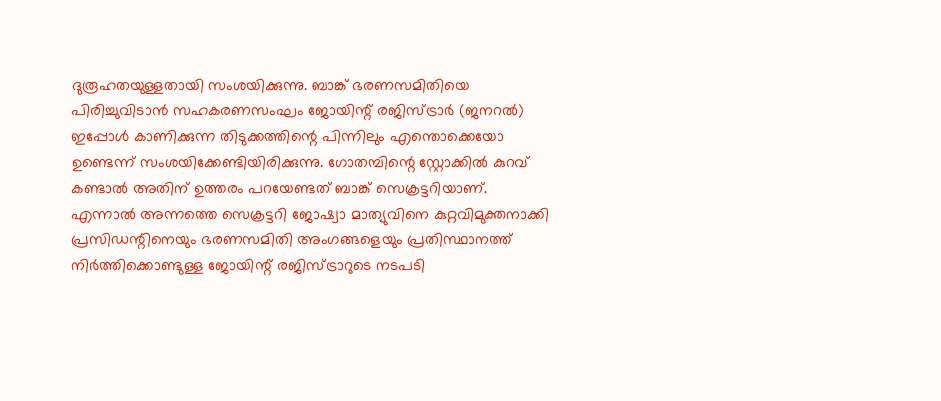ദുരൂഹതയുള്ളതായി സംശയിക്കുന്നു. ബാങ്ക് ഭരണസമിതിയെ പിരിച്ചുവിടാന്‍ സഹകരണസംഘം ജോയിന്റ് രജിസ്ട്രാര്‍ (ജനറല്‍) ഇപ്പോള്‍ കാണിക്കുന്ന തിടുക്കത്തിന്റെ പിന്നിലും എന്തൊക്കെയോ ഉണ്ടെന്ന് സംശയിക്കേണ്ടിയിരിക്കുന്നു. ഗോതമ്പിന്റെ സ്റ്റോക്കില്‍ കുറവ് കണ്ടാല്‍ അതിന് ഉത്തരം പറയേണ്ടത് ബാങ്ക് സെക്രട്ടറിയാണ്. എന്നാല്‍ അന്നത്തെ സെക്രട്ടറി ജോഷ്വാ മാത്യുവിനെ കുറ്റവിമുക്തനാക്കി പ്രസിഡന്റിനെയും ഭരണസമിതി അംഗങ്ങളെയും പ്രതിസ്ഥാനത്ത് നിര്‍ത്തിക്കൊണ്ടുള്ള ജോയിന്റ് രജിസ്ട്രാറുടെ നടപടി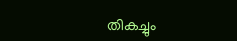തികച്ചും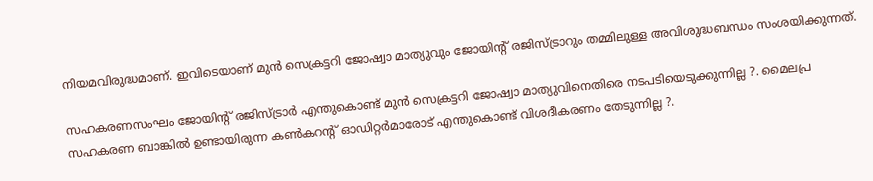നിയമവിരുദ്ധമാണ്. ഇവിടെയാണ്‌ മുന്‍ സെക്രട്ടറി ജോഷ്വാ മാത്യുവും ജോയിന്റ് രജിസ്ട്രാറും തമ്മിലുള്ള അവിശുദ്ധബന്ധം സംശയിക്കുന്നത്.

സഹകരണസംഘം ജോയിന്റ് രജിസ്ട്രാര്‍ എന്തുകൊണ്ട് മുന്‍ സെക്രട്ടറി ജോഷ്വാ മാത്യുവിനെതിരെ നടപടിയെടുക്കുന്നില്ല ?. മൈലപ്ര സഹകരണ ബാങ്കില്‍ ഉണ്ടായിരുന്ന കണ്‍കറന്റ് ഓഡിറ്റര്‍മാരോട് എന്തുകൊണ്ട് വിശദീകരണം തേടുന്നില്ല ?.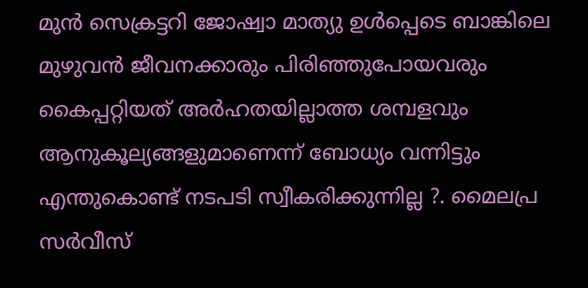മുന്‍ സെക്രട്ടറി ജോഷ്വാ മാത്യു ഉള്‍പ്പെടെ ബാങ്കിലെ മുഴുവന്‍ ജീവനക്കാരും പിരിഞ്ഞുപോയവരും  കൈപ്പറ്റിയത് അര്‍ഹതയില്ലാത്ത ശമ്പളവും ആനുകൂല്യങ്ങളുമാണെന്ന് ബോധ്യം വന്നിട്ടും എന്തുകൊണ്ട് നടപടി സ്വീകരിക്കുന്നില്ല ?. മൈലപ്ര സര്‍വീസ്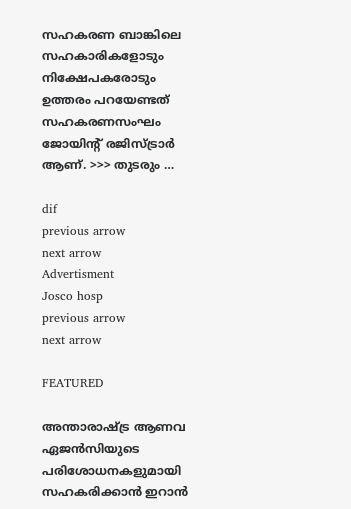സഹകരണ ബാങ്കിലെ സഹകാരികളോടും നിക്ഷേപകരോടും ഉത്തരം പറയേണ്ടത് സഹകരണസംഘം ജോയിന്റ് രജിസ്ട്രാര്‍ ആണ്. >>> തുടരും …

dif
previous arrow
next arrow
Advertisment
Josco hosp
previous arrow
next arrow

FEATURED

അന്താരാഷ്ട്ര ആണവ ഏജൻസിയുടെ പരിശോധനകളുമായി സഹകരിക്കാൻ ഇറാൻ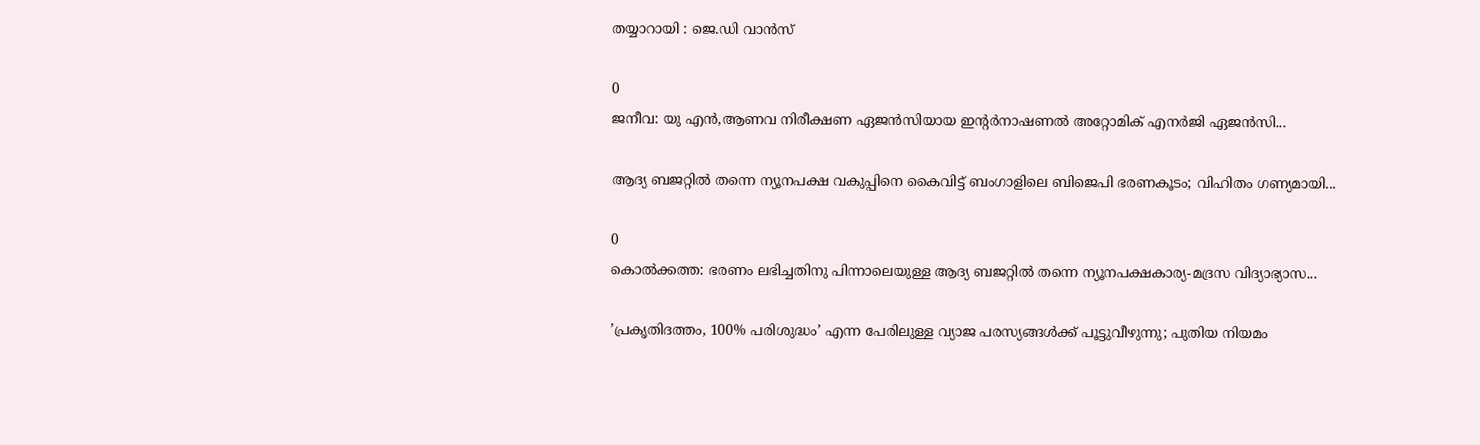തയ്യാറായി : ജെ.ഡി വാൻസ്

0
ജനീവ: യു എൻ,ആണവ നിരീക്ഷണ ഏജൻസിയായ ഇന്റർനാഷണൽ അറ്റോമിക് എനർജി ഏജൻസി...

ആദ്യ ബജറ്റിൽ തന്നെ ന്യൂനപക്ഷ വകുപ്പിനെ കൈവിട്ട് ബംഗാളിലെ ബിജെപി ഭരണകൂടം; വിഹിതം ഗണ്യമായി...

0
കൊല്‍ക്കത്ത: ഭരണം ലഭിച്ചതിനു പിന്നാലെയുള്ള ആദ്യ ബജറ്റില്‍ തന്നെ ന്യൂനപക്ഷകാര്യ-മദ്രസ വിദ്യാഭ്യാസ...

’പ്രകൃതിദത്തം, 100% പരിശുദ്ധം’ എന്ന പേരിലുള്ള വ്യാജ പരസ്യങ്ങൾക്ക് പൂട്ടുവീഴുന്നു; പുതിയ നിയമം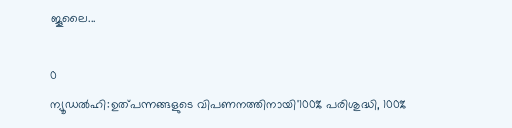ജൂലൈ...

0
ന്യൂഡല്‍ഹി:ഉത്പന്നങ്ങളുടെ വിപണനത്തിനായി'100% പരിശുദ്ധി, 100%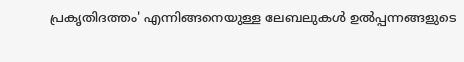പ്രകൃതിദത്തം' എന്നിങ്ങനെയുള്ള ലേബലുകള്‍ ഉല്‍പ്പന്നങ്ങളുടെ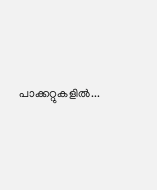പാക്കറ്റുകളില്‍...